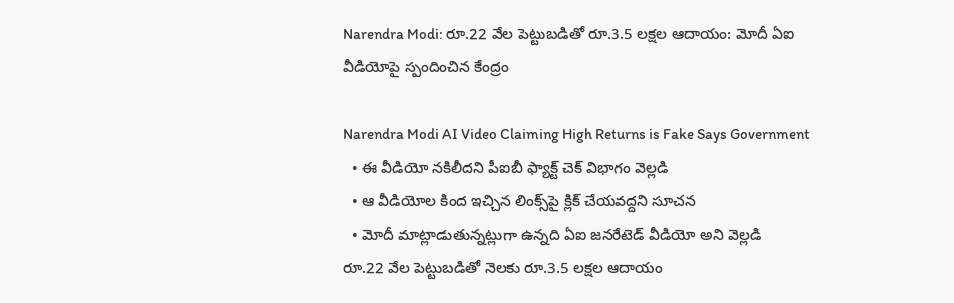Narendra Modi: రూ.22 వేల పెట్టుబడితో రూ.3.5 లక్షల ఆదాయం: మోదీ ఏఐ వీడియోపై స్పందించిన కేంద్రం

Narendra Modi AI Video Claiming High Returns is Fake Says Government
  • ఈ వీడియో నకిలీదని పీఐబీ ఫ్యాక్ట్ చెక్ విభాగం వెల్లడి
  • ఆ వీడియోల కింద ఇచ్చిన లింక్స్‌పై క్లిక్ చేయవద్దని సూచన
  • మోదీ మాట్లాడుతున్నట్లుగా ఉన్నది ఏఐ జనరేటెడ్ వీడియో అని వెల్లడి
రూ.22 వేల పెట్టుబడితో నెలకు రూ.3.5 లక్షల ఆదాయం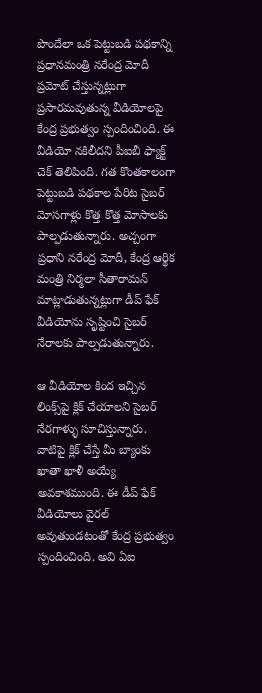పొందేలా ఒక పెట్టుబడి పథకాన్ని ప్రధానమంత్రి నరేంద్ర మోదీ ప్రమోట్ చేస్తున్నట్లుగా ప్రసారమవుతున్న వీడియోలపై కేంద్ర ప్రభుత్వం స్పందించింది. ఈ వీడియో నకిలీదని పీఐబీ ఫ్యాక్ట్ చెక్ తెలిపింది. గత కొంతకాలంగా పెట్టుబడి పథకాల పేరిట సైబర్ మోసగాళ్లు కొత్త కొత్త మోసాలకు పాల్పడుతున్నారు. అచ్చంగా ప్రధాని నరేంద్ర మోదీ, కేంద్ర ఆర్థిక మంత్రి నిర్మలా సీతారామన్ మాట్లాడుతున్నట్లుగా డీప్ ఫేక్ వీడియోను సృష్టించి సైబర్ నేరాలకు పాల్పడుతున్నారు.

ఆ వీడియోల కింద ఇచ్చిన లింక్స్‌పై క్లిక్ చేయాలని సైబర్ నేరగాళ్ళు సూచిస్తున్నారు. వాటిపై క్లిక్ చేస్తే మీ బ్యాంకు ఖాతా ఖాళీ అయ్యే అవకాశముంది. ఈ డీప్ ఫేక్ వీడియోలు వైరల్ అవుతుండటంతో కేంద్ర ప్రభుత్వం స్పందించింది. అవి ఏఐ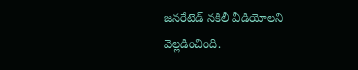జనరేటెడ్ నకిలీ వీడియోలని వెల్లడించింది.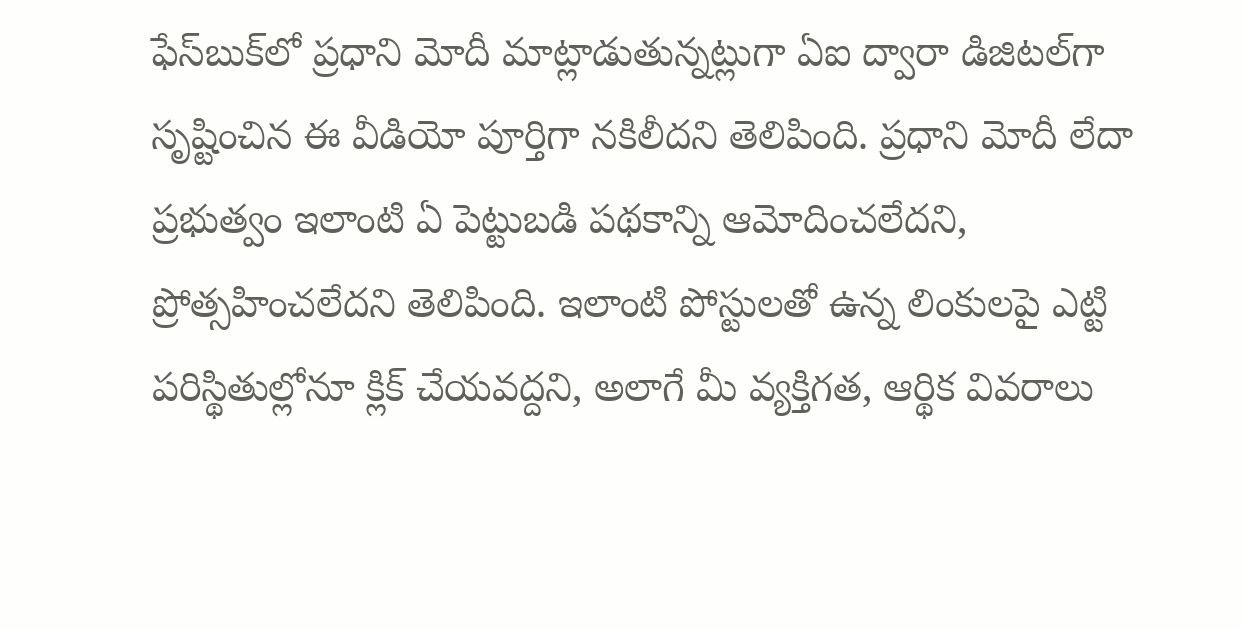ఫేస్‌బుక్‌లో ప్రధాని మోదీ మాట్లాడుతున్నట్లుగా ఏఐ ద్వారా డిజిటల్‌గా సృష్టించిన ఈ వీడియో పూర్తిగా నకిలీదని తెలిపింది. ప్రధాని మోదీ లేదా ప్రభుత్వం ఇలాంటి ఏ పెట్టుబడి పథకాన్ని ఆమోదించలేదని, ప్రోత్సహించలేదని తెలిపింది. ఇలాంటి పోస్టులతో ఉన్న లింకులపై ఎట్టి పరిస్థితుల్లోనూ క్లిక్ చేయవద్దని, అలాగే మీ వ్యక్తిగత, ఆర్థిక వివరాలు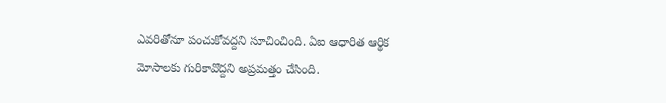ఎవరితోనూ పంచుకోవద్దని సూచించింది. ఏఐ ఆధారిత ఆర్థిక మోసాలకు గురికావొద్దని అప్రమత్తం చేసింది.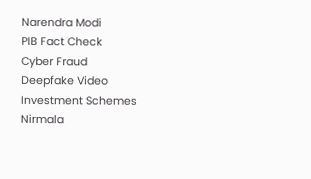Narendra Modi
PIB Fact Check
Cyber Fraud
Deepfake Video
Investment Schemes
Nirmala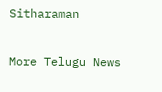Sitharaman

More Telugu News